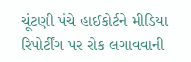ચૂંટણી પંચે હાઈકોર્ટને મીડિયા રિપોર્ટીંગ પર રોક લગાવવાની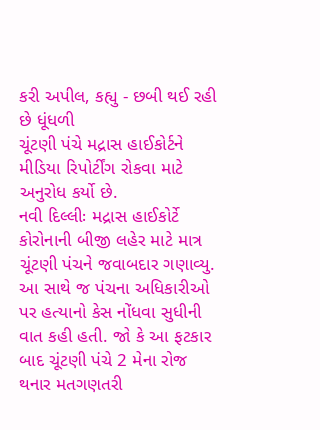કરી અપીલ, કહ્યુ - છબી થઈ રહી છે ધૂંધળી
ચૂંટણી પંચે મદ્રાસ હાઈકોર્ટને મીડિયા રિપોર્ટીંગ રોકવા માટે અનુરોધ કર્યો છે.
નવી દિલ્લીઃ મદ્રાસ હાઈકોર્ટે કોરોનાની બીજી લહેર માટે માત્ર ચૂંટણી પંચને જવાબદાર ગણાવ્યુ. આ સાથે જ પંચના અધિકારીઓ પર હત્યાનો કેસ નોંધવા સુધીની વાત કહી હતી. જો કે આ ફટકાર બાદ ચૂંટણી પંચે 2 મેના રોજ થનાર મતગણતરી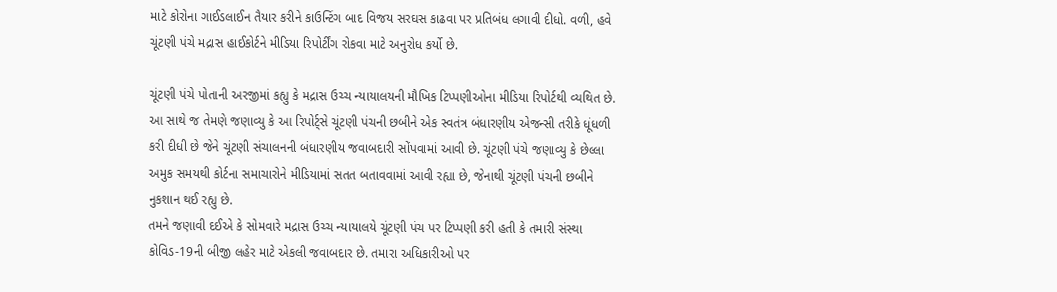માટે કોરોના ગાઈડલાઈન તૈયાર કરીને કાઉન્ટિંગ બાદ વિજય સરઘસ કાઢવા પર પ્રતિબંધ લગાવી દીધો. વળી, હવે ચૂંટણી પંચે મદ્રાસ હાઈકોર્ટને મીડિયા રિપોર્ટીંગ રોકવા માટે અનુરોધ કર્યો છે.

ચૂંટણી પંચે પોતાની અરજીમાં કહ્યુ કે મદ્રાસ ઉચ્ચ ન્યાયાલયની મૌખિક ટિપ્પણીઓના મીડિયા રિપોર્ટથી વ્યથિત છે. આ સાથે જ તેમણે જણાવ્યુ કે આ રિપોર્ટ્સે ચૂંટણી પંચની છબીને એક સ્વતંત્ર બંધારણીય એજન્સી તરીકે ધૂંધળી કરી દીધી છે જેને ચૂંટણી સંચાલનની બંધારણીય જવાબદારી સોંપવામાં આવી છે. ચૂંટણી પંચે જણાવ્યુ કે છેલ્લા અમુક સમયથી કોર્ટના સમાચારોને મીડિયામાં સતત બતાવવામાં આવી રહ્યા છે, જેનાથી ચૂંટણી પંચની છબીને નુકશાન થઈ રહ્યુ છે.
તમને જણાવી દઈએ કે સોમવારે મદ્રાસ ઉચ્ચ ન્યાયાલયે ચૂંટણી પંચ પર ટિપ્પણી કરી હતી કે તમારી સંસ્થા કોવિડ-19ની બીજી લહેર માટે એકલી જવાબદાર છે. તમારા અધિકારીઓ પર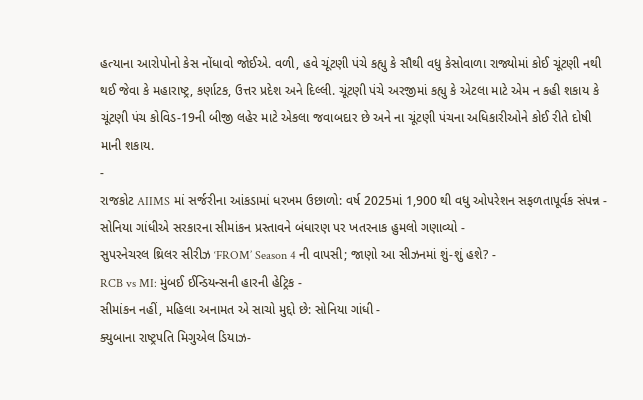હત્યાના આરોપોનો કેસ નોંધાવો જોઈએ. વળી, હવે ચૂંટણી પંચે કહ્યુ કે સૌથી વધુ કેસોવાળા રાજ્યોમાં કોઈ ચૂંટણી નથી થઈ જેવા કે મહારાષ્ટ્ર, કર્ણાટક, ઉત્તર પ્રદેશ અને દિલ્લી. ચૂંટણી પંચે અરજીમાં કહ્યુ કે એટલા માટે એમ ન કહી શકાય કે ચૂંટણી પંચ કોવિડ-19ની બીજી લહેર માટે એકલા જવાબદાર છે અને ના ચૂંટણી પંચના અધિકારીઓને કોઈ રીતે દોષી માની શકાય.
-
રાજકોટ AIIMS માં સર્જરીના આંકડામાં ધરખમ ઉછાળો: વર્ષ 2025માં 1,900 થી વધુ ઓપરેશન સફળતાપૂર્વક સંપન્ન -
સોનિયા ગાંધીએ સરકારના સીમાંકન પ્રસ્તાવને બંધારણ પર ખતરનાક હુમલો ગણાવ્યો -
સુપરનેચરલ થ્રિલર સીરીઝ ‘FROM’ Season 4 ની વાપસી; જાણો આ સીઝનમાં શું-શું હશે? -
RCB vs MI: મુંબઈ ઈન્ડિયન્સની હારની હેટ્રિક -
સીમાંકન નહીં, મહિલા અનામત એ સાચો મુદ્દો છે: સોનિયા ગાંધી -
ક્યુબાના રાષ્ટ્રપતિ મિગુએલ ડિયાઝ-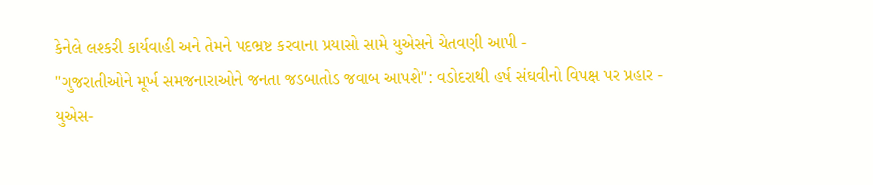કેનેલે લશ્કરી કાર્યવાહી અને તેમને પદભ્રષ્ટ કરવાના પ્રયાસો સામે યુએસને ચેતવણી આપી -
"ગુજરાતીઓને મૂર્ખ સમજનારાઓને જનતા જડબાતોડ જવાબ આપશે": વડોદરાથી હર્ષ સંઘવીનો વિપક્ષ પર પ્રહાર -
યુએસ-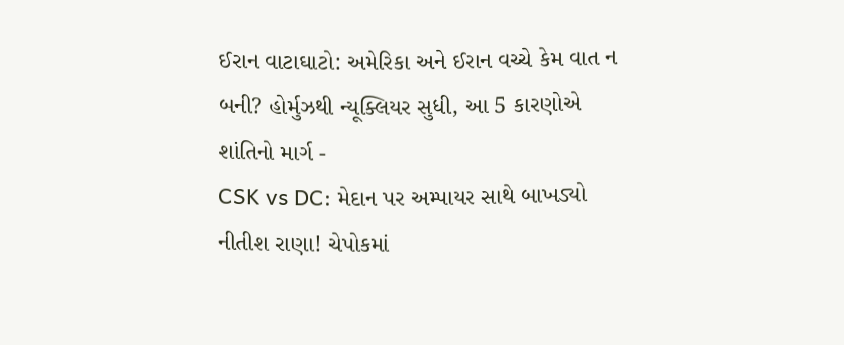ઈરાન વાટાઘાટો: અમેરિકા અને ઈરાન વચ્ચે કેમ વાત ન બની? હોર્મુઝથી ન્યૂક્લિયર સુધી, આ 5 કારણોએ શાંતિનો માર્ગ -
CSK vs DC: મેદાન પર અમ્પાયર સાથે બાખડ્યો નીતીશ રાણા! ચેપોકમાં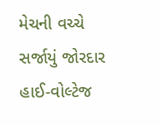મેચની વચ્ચે સર્જાયું જોરદાર હાઈ-વોલ્ટેજ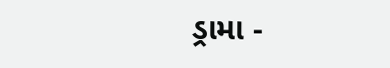ડ્રામા -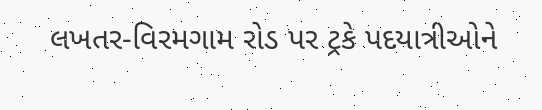લખતર-વિરમગામ રોડ પર ટ્રકે પદયાત્રીઓને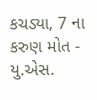કચડ્યા, 7 ના કરુણ મોત -
યુ.એસ.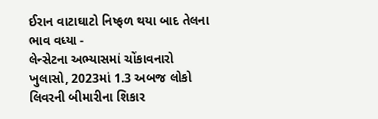ઈરાન વાટાઘાટો નિષ્ફળ થયા બાદ તેલના ભાવ વધ્યા -
લેન્સેટના અભ્યાસમાં ચોંકાવનારો ખુલાસો, 2023માં 1.3 અબજ લોકો લિવરની બીમારીના શિકાર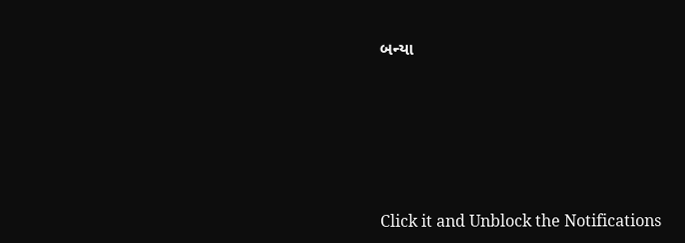બન્યા





Click it and Unblock the Notifications